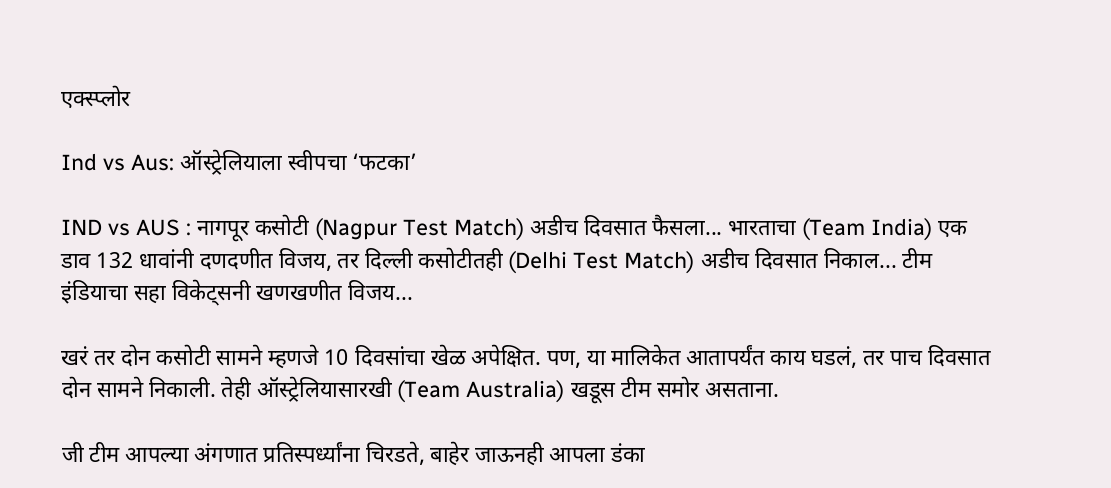एक्स्प्लोर

Ind vs Aus: ऑस्ट्रेलियाला स्वीपचा ‘फटका’

IND vs AUS : नागपूर कसोटी (Nagpur Test Match) अडीच दिवसात फैसला... भारताचा (Team India) एक डाव 132 धावांनी दणदणीत विजय, तर दिल्ली कसोटीतही (Delhi Test Match) अडीच दिवसात निकाल... टीम इंडियाचा सहा विकेट्सनी खणखणीत विजय...

खरं तर दोन कसोटी सामने म्हणजे 10 दिवसांचा खेळ अपेक्षित. पण, या मालिकेत आतापर्यंत काय घडलं, तर पाच दिवसात दोन सामने निकाली. तेही ऑस्ट्रेलियासारखी (Team Australia) खडूस टीम समोर असताना.

जी टीम आपल्या अंगणात प्रतिस्पर्ध्यांना चिरडते, बाहेर जाऊनही आपला डंका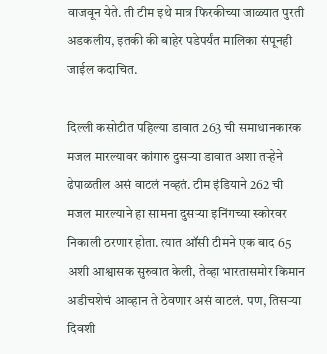वाजवून येते. ती टीम इथे मात्र फिरकीच्या जाळ्यात पुरती अडकलीय, इतकी की बाहेर पडेपर्यंत मालिका संपूनही जाईल कदाचित.

दिल्ली कसोटीत पहिल्या डावात 263 ची समाधानकारक मजल मारल्यावर कांगारु दुसऱ्या डावात अशा तऱ्हेने ढेपाळतील असं वाटलं नव्हतं. टीम इंडियाने 262 ची मजल मारल्याने हा सामना दुसऱ्या इनिंगच्या स्कोरवर निकाली ठरणार होता. त्यात ऑसी टीमने एक बाद 65 अशी आश्वासक सुरुवात केली, तेव्हा भारतासमोर किमान अडीचशेचं आव्हान ते ठेवणार असं वाटलं. पण, तिसऱ्या दिवशी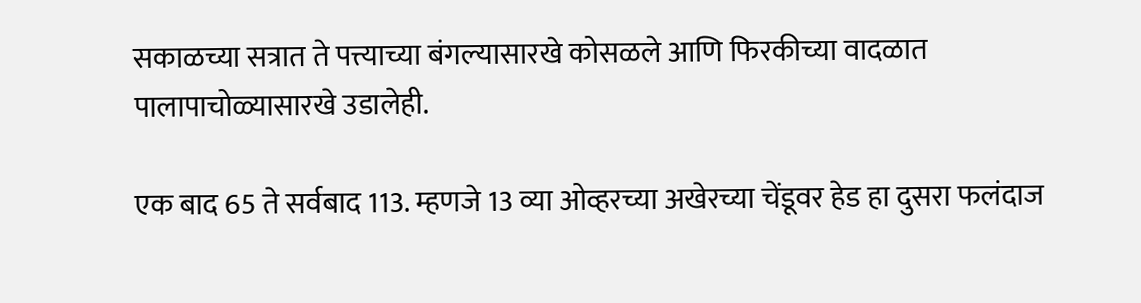सकाळच्या सत्रात ते पत्त्याच्या बंगल्यासारखे कोसळले आणि फिरकीच्या वादळात पालापाचोळ्यासारखे उडालेही.

एक बाद 65 ते सर्वबाद 113. म्हणजे 13 व्या ओव्हरच्या अखेरच्या चेंडूवर हेड हा दुसरा फलंदाज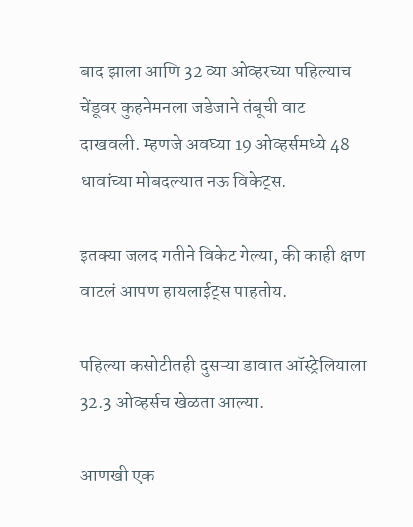बाद झाला आणि 32 व्या ओव्हरच्या पहिल्याच चेंडूवर कुहनेमनला जडेजाने तंबूची वाट दाखवली. म्हणजे अवघ्या 19 ओव्हर्समध्ये 48 धावांच्या मोबदल्यात नऊ विकेट्स.

इतक्या जलद गतीने विकेट गेल्या, की काही क्षण वाटलं आपण हायलाईट्स पाहतोय.

पहिल्या कसोटीतही दुसऱ्या डावात ऑस्ट्रेलियाला 32.3 ओव्हर्सच खेळता आल्या.

आणखी एक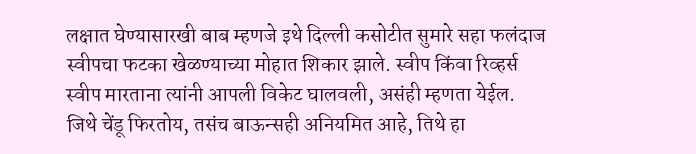लक्षात घेण्यासारखी बाब म्हणजे इथे दिल्ली कसोटीत सुमारे सहा फलंदाज स्वीपचा फटका खेळण्याच्या मोहात शिकार झाले. स्वीप किंवा रिव्हर्स स्वीप मारताना त्यांनी आपली विकेट घालवली, असंही म्हणता येईल. जिथे चेंडू फिरतोय, तसंच बाऊन्सही अनियमित आहे, तिथे हा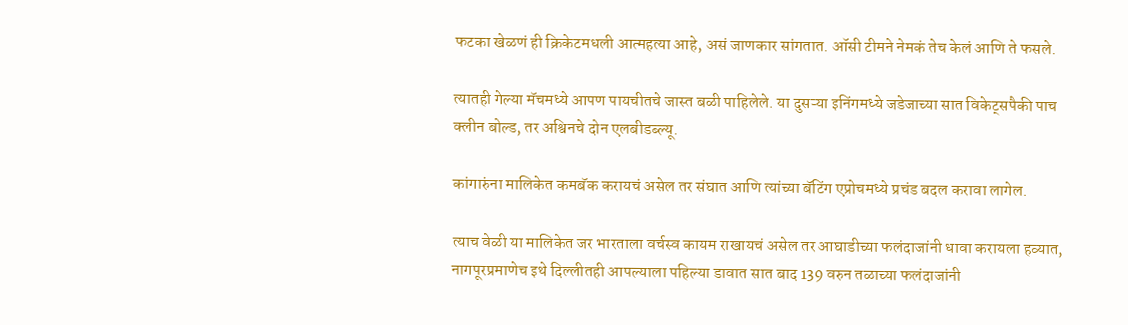फटका खेळणं ही क्रिकेटमधली आत्महत्या आहे, असं जाणकार सांगतात. ऑसी टीमने नेमकं तेच केलं आणि ते फसले.

त्यातही गेल्या मॅचमध्ये आपण पायचीतचे जास्त बळी पाहिलेले. या दुसऱ्या इनिंगमध्ये जडेजाच्या सात विकेट्सपैकी पाच क्लीन बोल्ड, तर अश्विनचे दोन एलबीडब्ल्यू.

कांगारुंना मालिकेत कमबॅक करायचं असेल तर संघात आणि त्यांच्या बॅटिंग एप्रोचमध्ये प्रचंड बदल करावा लागेल.

त्याच वेळी या मालिकेत जर भारताला वर्चस्व कायम राखायचं असेल तर आघाडीच्या फलंदाजांनी धावा करायला हव्यात, नागपूरप्रमाणेच इथे दिल्लीतही आपल्याला पहिल्या डावात सात बाद 139 वरुन तळाच्या फलंदाजांनी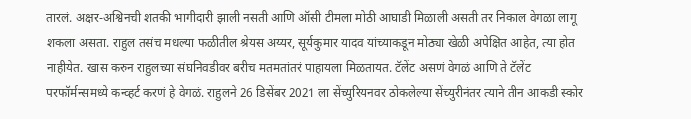तारलं. अक्षर-अश्विनची शतकी भागीदारी झाली नसती आणि ऑसी टीमला मोठी आघाडी मिळाली असती तर निकाल वेगळा लागू शकला असता. राहुल तसंच मधल्या फळीतील श्रेयस अय्यर, सूर्यकुमार यादव यांच्याकडून मोठ्या खेळी अपेक्षित आहेत, त्या होत नाहीयेत. खास करुन राहुलच्या संघनिवडीवर बरीच मतमतांतरं पाहायला मिळतायत. टॅलेंट असणं वेगळं आणि ते टॅलेंट परफॉर्मन्समध्ये कन्व्हर्ट करणं हे वेगळं. राहुलने 26 डिसेंबर 2021 ला सेंच्युरियनवर ठोकलेल्या सेंच्युरीनंतर त्याने तीन आकडी स्कोर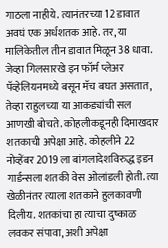गाठला नाहीये. त्यानंतरच्या 12 डावात अवघं एक अर्धशतक आहे. तर, या मालिकेतील तीन डावात मिळून 38 धावा. जेव्हा गिलसारखे इन फॉर्म प्लेअर पॅव्हेलियनमध्ये बसून मॅच बघत असतात, तेव्हा राहुलच्या या आकड्यांची सल आणखी बोचते. कोहलीकडूनही दिमाखदार शतकाची अपेक्षा आहे. कोहलीने 22 नोव्हेंबर 2019 ला बांगलादेशविरुद्ध इडन गार्डन्सला शतकी वेस ओलांडली होती. त्या खेळीनंतर त्याला शतकाने हुलकावणी दिलीय. शतकांचा हा त्याचा दुष्काळ लवकर संपावा, अशी अपेक्षा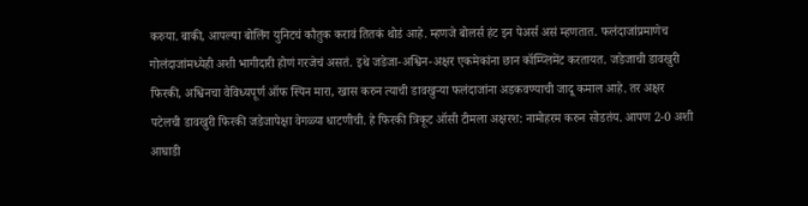करुया. बाकी, आपल्या बोलिंग युनिटचं कौतुक करावं तितकं थोडं आहे. म्हणजे बोलर्स हंट इन पेअर्स असं म्हणतात. फलंदाजांप्रमाणेच गोलंदाजांमध्येही अशी भागीदारी होणं गरजेचं असतं. इथे जडेजा-अश्विन-अक्षर एकमेकांना छान कॉम्प्लिमेंट करतायत. जडेजाची डावखुरी फिरकी, अश्विनचा वैविध्यपूर्ण ऑफ स्पिन मारा, खास करुन त्याची डावखुऱ्या फलंदाजांना अडकवण्याची जादू कमाल आहे. तर अक्षर पटेलची डावखुरी फिरकी जडेजापेक्षा वेगळ्या धाटणीची. हे फिरकी त्रिकूट ऑसी टीमला अक्षरश: नामोहरम करुन सोडतंय. आपण 2-0 अशी आघाडी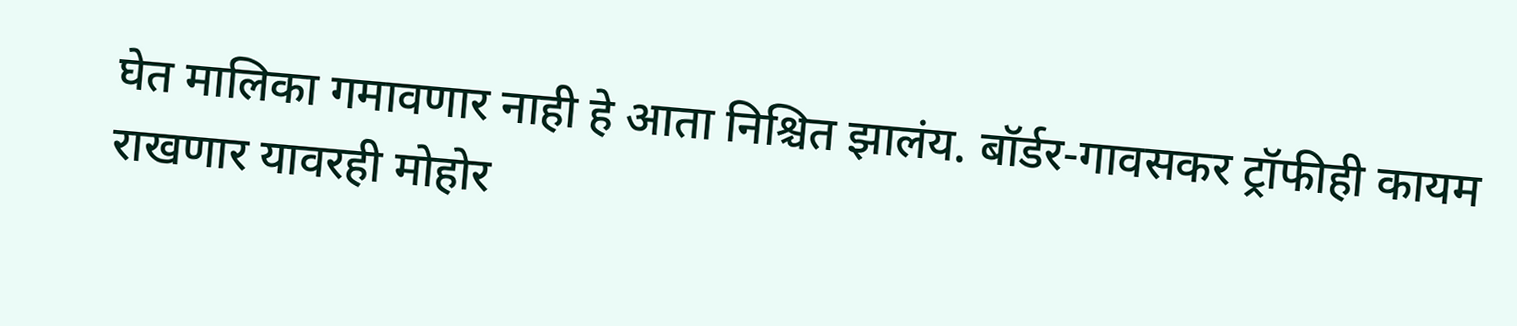घेत मालिका गमावणार नाही हे आता निश्चित झालंय. बॉर्डर-गावसकर ट्रॉफीही कायम राखणार यावरही मोहोर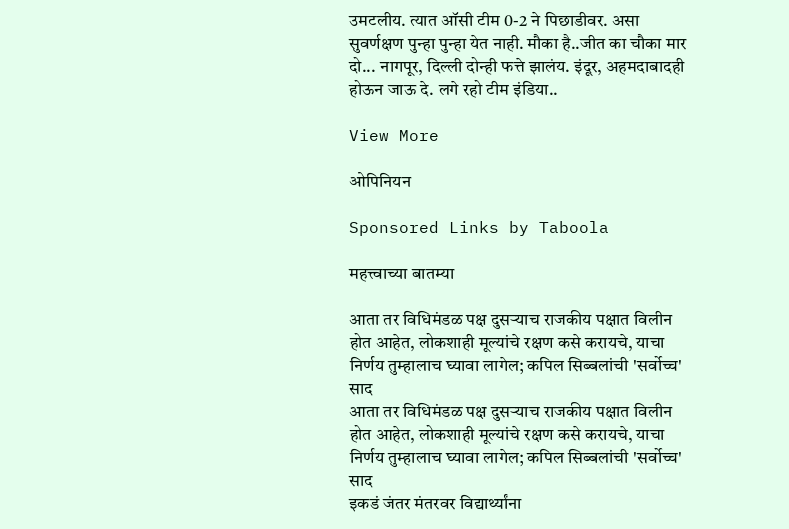उमटलीय. त्यात ऑसी टीम 0-2 ने पिछाडीवर. असा सुवर्णक्षण पुन्हा पुन्हा येत नाही. मौका है..जीत का चौका मार दो... नागपूर, दिल्ली दोन्ही फत्ते झालंय. इंदूर, अहमदाबादही होऊन जाऊ दे. लगे रहो टीम इंडिया..

View More

ओपिनियन

Sponsored Links by Taboola

महत्त्वाच्या बातम्या

आता तर विधिमंडळ पक्ष दुसऱ्याच राजकीय पक्षात विलीन होत आहेत, लोकशाही मूल्यांचे रक्षण कसे करायचे, याचा निर्णय तुम्हालाच घ्यावा लागेल; कपिल सिब्बलांची 'सर्वोच्च' साद
आता तर विधिमंडळ पक्ष दुसऱ्याच राजकीय पक्षात विलीन होत आहेत, लोकशाही मूल्यांचे रक्षण कसे करायचे, याचा निर्णय तुम्हालाच घ्यावा लागेल; कपिल सिब्बलांची 'सर्वोच्च' साद
इकडं जंतर मंतरवर विद्यार्थ्यांना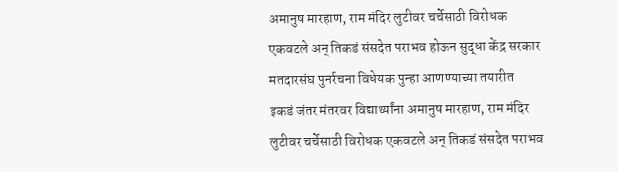अमानुष मारहाण, राम मंदिर लुटीवर चर्चेसाठी विरोधक एकवटले अन् तिकडं संसदेत पराभव होऊन सुद्धा केंद्र सरकार मतदारसंघ पुनर्रचना विधेयक पुन्हा आणण्याच्या तयारीत
इकडं जंतर मंतरवर विद्यार्थ्यांना अमानुष मारहाण, राम मंदिर लुटीवर चर्चेसाठी विरोधक एकवटले अन् तिकडं संसदेत पराभव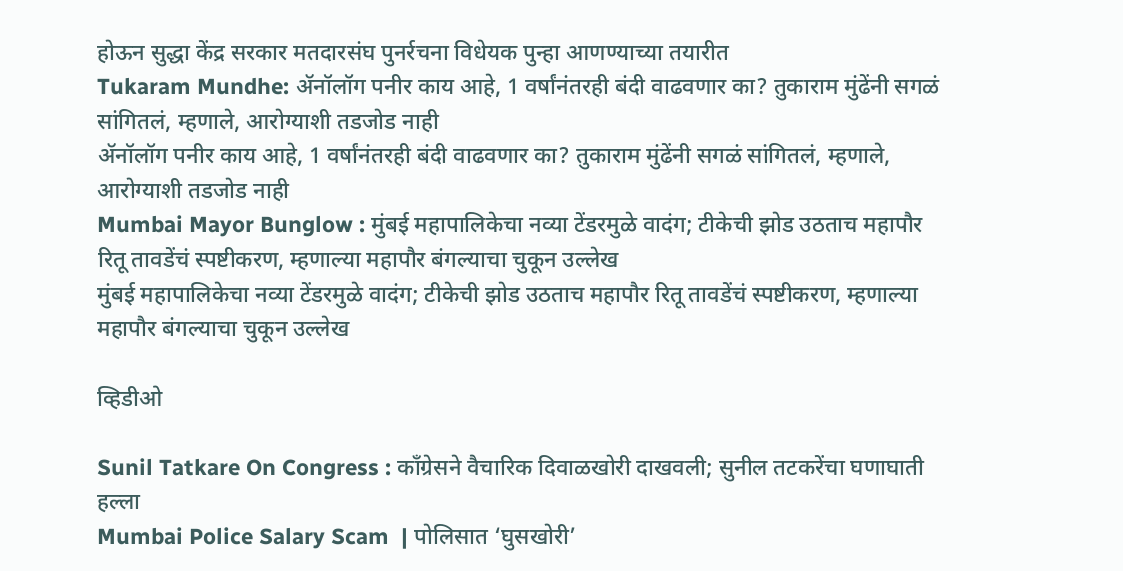होऊन सुद्धा केंद्र सरकार मतदारसंघ पुनर्रचना विधेयक पुन्हा आणण्याच्या तयारीत
Tukaram Mundhe: ॲनॉलॉग पनीर काय आहे, 1 वर्षांनंतरही बंदी वाढवणार का? तुकाराम मुंढेंनी सगळं सांगितलं, म्हणाले, आरोग्याशी तडजोड नाही
ॲनॉलॉग पनीर काय आहे, 1 वर्षांनंतरही बंदी वाढवणार का? तुकाराम मुंढेंनी सगळं सांगितलं, म्हणाले, आरोग्याशी तडजोड नाही
Mumbai Mayor Bunglow : मुंबई महापालिकेचा नव्या टेंडरमुळे वादंग; टीकेची झोड उठताच महापौर रितू तावडेंचं स्पष्टीकरण, म्हणाल्या महापौर बंगल्याचा चुकून उल्लेख
मुंबई महापालिकेचा नव्या टेंडरमुळे वादंग; टीकेची झोड उठताच महापौर रितू तावडेंचं स्पष्टीकरण, म्हणाल्या महापौर बंगल्याचा चुकून उल्लेख

व्हिडीओ

Sunil Tatkare On Congress : काँग्रेसने वैचारिक दिवाळखोरी दाखवली; सुनील तटकरेंचा घणाघाती हल्ला
Mumbai Police Salary Scam  | पोलिसात ‘घुसखोरी’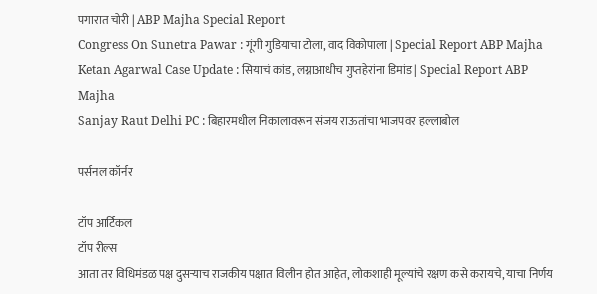पगारात चोरी | ABP Majha Special Report
Congress On Sunetra Pawar : गूंगी गुडियाचा टोला, वाद विकोपाला | Special Report ABP Majha
Ketan Agarwal Case Update : सियाचं कांड, लग्नाआधीच गुप्तहेरांना डिमांड | Special Report ABP Majha
Sanjay Raut Delhi PC : बिहारमधील निकालावरून संजय राऊतांचा भाजपवर हल्लाबोल

पर्सनल कॉर्नर

टॉप आर्टिकल
टॉप रील्स
आता तर विधिमंडळ पक्ष दुसऱ्याच राजकीय पक्षात विलीन होत आहेत, लोकशाही मूल्यांचे रक्षण कसे करायचे, याचा निर्णय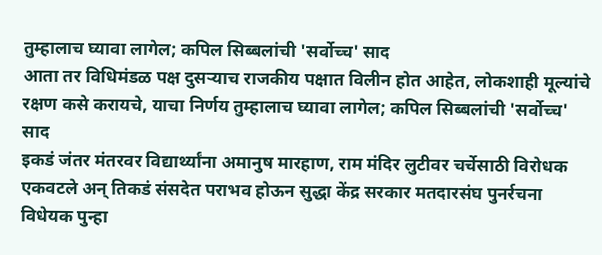तुम्हालाच घ्यावा लागेल; कपिल सिब्बलांची 'सर्वोच्च' साद
आता तर विधिमंडळ पक्ष दुसऱ्याच राजकीय पक्षात विलीन होत आहेत, लोकशाही मूल्यांचे रक्षण कसे करायचे, याचा निर्णय तुम्हालाच घ्यावा लागेल; कपिल सिब्बलांची 'सर्वोच्च' साद
इकडं जंतर मंतरवर विद्यार्थ्यांना अमानुष मारहाण, राम मंदिर लुटीवर चर्चेसाठी विरोधक एकवटले अन् तिकडं संसदेत पराभव होऊन सुद्धा केंद्र सरकार मतदारसंघ पुनर्रचना विधेयक पुन्हा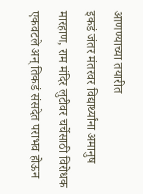आणण्याच्या तयारीत
इकडं जंतर मंतरवर विद्यार्थ्यांना अमानुष मारहाण, राम मंदिर लुटीवर चर्चेसाठी विरोधक एकवटले अन् तिकडं संसदेत पराभव होऊन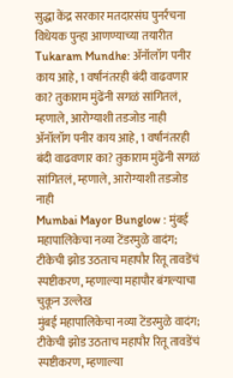सुद्धा केंद्र सरकार मतदारसंघ पुनर्रचना विधेयक पुन्हा आणण्याच्या तयारीत
Tukaram Mundhe: ॲनॉलॉग पनीर काय आहे, 1 वर्षांनंतरही बंदी वाढवणार का? तुकाराम मुंढेंनी सगळं सांगितलं, म्हणाले, आरोग्याशी तडजोड नाही
ॲनॉलॉग पनीर काय आहे, 1 वर्षांनंतरही बंदी वाढवणार का? तुकाराम मुंढेंनी सगळं सांगितलं, म्हणाले, आरोग्याशी तडजोड नाही
Mumbai Mayor Bunglow : मुंबई महापालिकेचा नव्या टेंडरमुळे वादंग; टीकेची झोड उठताच महापौर रितू तावडेंचं स्पष्टीकरण, म्हणाल्या महापौर बंगल्याचा चुकून उल्लेख
मुंबई महापालिकेचा नव्या टेंडरमुळे वादंग; टीकेची झोड उठताच महापौर रितू तावडेंचं स्पष्टीकरण, म्हणाल्या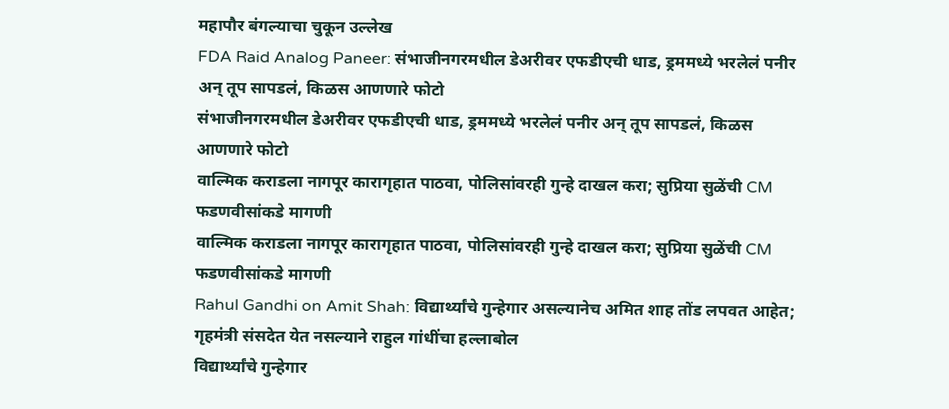महापौर बंगल्याचा चुकून उल्लेख
FDA Raid Analog Paneer: संभाजीनगरमधील डेअरीवर एफडीएची धाड, ड्रममध्ये भरलेलं पनीर अन् तूप सापडलं, किळस आणणारे फोटो
संभाजीनगरमधील डेअरीवर एफडीएची धाड, ड्रममध्ये भरलेलं पनीर अन् तूप सापडलं, किळस आणणारे फोटो
वाल्मिक कराडला नागपूर कारागृहात पाठवा, पोलिसांवरही गुन्हे दाखल करा; सुप्रिया सुळेंची CM फडणवीसांकडे मागणी
वाल्मिक कराडला नागपूर कारागृहात पाठवा, पोलिसांवरही गुन्हे दाखल करा; सुप्रिया सुळेंची CM फडणवीसांकडे मागणी
Rahul Gandhi on Amit Shah: विद्यार्थ्यांचे गुन्हेगार असल्यानेच अमित शाह तोंड लपवत आहेत; गृहमंत्री संसदेत येत नसल्याने राहुल गांधींचा हल्लाबोल
विद्यार्थ्यांचे गुन्हेगार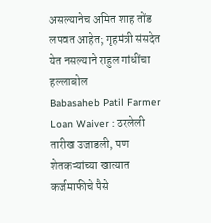असल्यानेच अमित शाह तोंड लपवत आहेत; गृहमंत्री संसदेत येत नसल्याने राहुल गांधींचा हल्लाबोल
Babasaheb Patil Farmer Loan Waiver : ठरलेली तारीख उजाडली, पण शेतकऱ्यांच्या खात्यात कर्जमाफीचे पैसे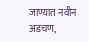जाण्यात नवीन अडचण,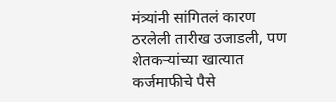मंत्र्यांनी सांगितलं कारण
ठरलेली तारीख उजाडली, पण शेतकऱ्यांच्या खात्यात कर्जमाफीचे पैसे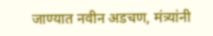जाण्यात नवीन अडचण, मंत्र्यांनी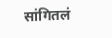सांगितलं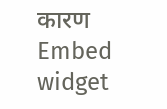कारण
Embed widget